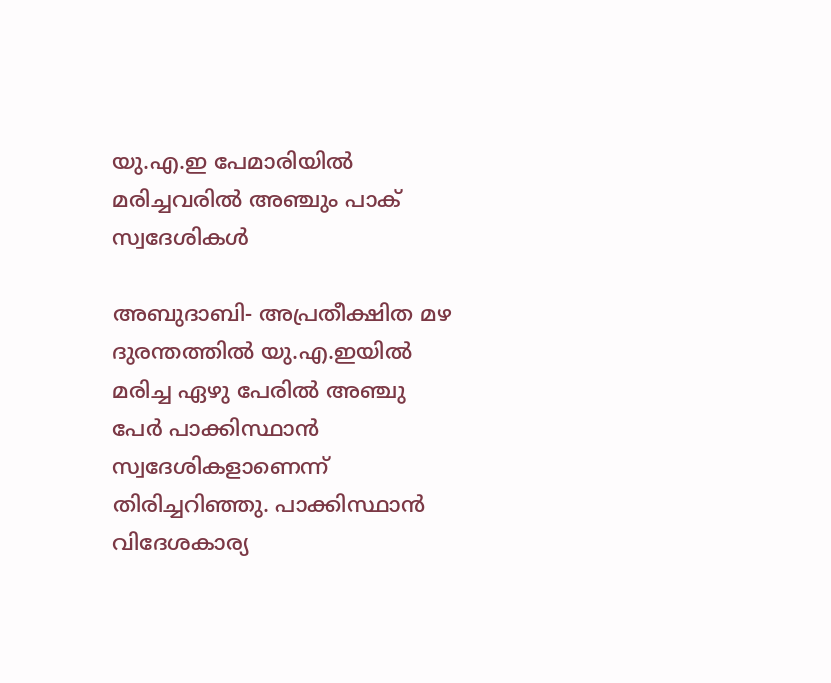യു.എ.ഇ പേമാരിയില്‍ മരിച്ചവരില്‍ അഞ്ചും പാക് സ്വദേശികള്‍

അബുദാബി- അപ്രതീക്ഷിത മഴ ദുരന്തത്തില്‍ യു.എ.ഇയില്‍ മരിച്ച ഏഴു പേരില്‍ അഞ്ചു പേര്‍ പാക്കിസ്ഥാന്‍ സ്വദേശികളാണെന്ന് തിരിച്ചറിഞ്ഞു. പാക്കിസ്ഥാന്‍ വിദേശകാര്യ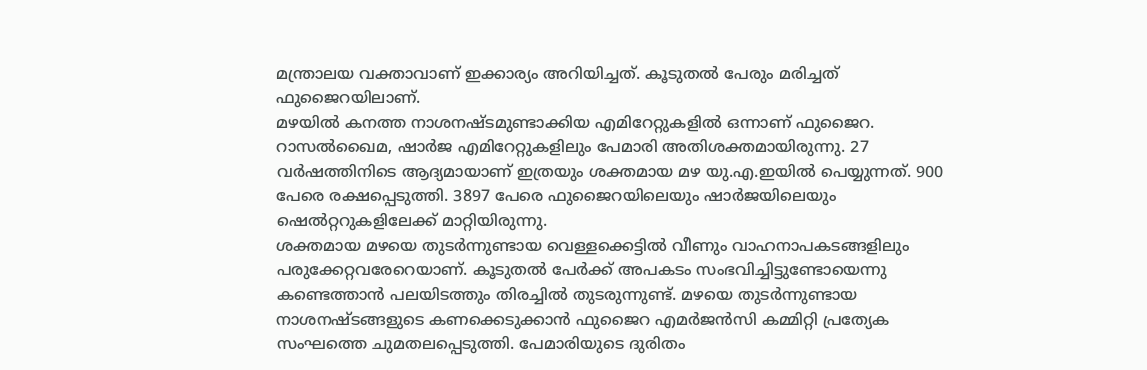മന്ത്രാലയ വക്താവാണ് ഇക്കാര്യം അറിയിച്ചത്. കൂടുതല്‍ പേരും മരിച്ചത് ഫുജൈറയിലാണ്.
മഴയില്‍ കനത്ത നാശനഷ്ടമുണ്ടാക്കിയ എമിറേറ്റുകളില്‍ ഒന്നാണ് ഫുജൈറ. റാസല്‍ഖൈമ, ഷാര്‍ജ എമിറേറ്റുകളിലും പേമാരി അതിശക്തമായിരുന്നു. 27 വര്‍ഷത്തിനിടെ ആദ്യമായാണ് ഇത്രയും ശക്തമായ മഴ യു.എ.ഇയില്‍ പെയ്യുന്നത്. 900 പേരെ രക്ഷപ്പെടുത്തി. 3897 പേരെ ഫുജൈറയിലെയും ഷാര്‍ജയിലെയും ഷെല്‍റ്ററുകളിലേക്ക് മാറ്റിയിരുന്നു.
ശക്തമായ മഴയെ തുടര്‍ന്നുണ്ടായ വെള്ളക്കെട്ടില്‍ വീണും വാഹനാപകടങ്ങളിലും പരുക്കേറ്റവരേറെയാണ്. കൂടുതല്‍ പേര്‍ക്ക് അപകടം സംഭവിച്ചിട്ടുണ്ടോയെന്നു കണ്ടെത്താന്‍ പലയിടത്തും തിരച്ചില്‍ തുടരുന്നുണ്ട്. മഴയെ തുടര്‍ന്നുണ്ടായ നാശനഷ്ടങ്ങളുടെ കണക്കെടുക്കാന്‍ ഫുജൈറ എമര്‍ജന്‍സി കമ്മിറ്റി പ്രത്യേക സംഘത്തെ ചുമതലപ്പെടുത്തി. പേമാരിയുടെ ദുരിതം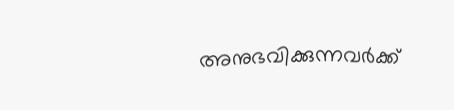അനുഭവിക്കുന്നവര്‍ക്ക്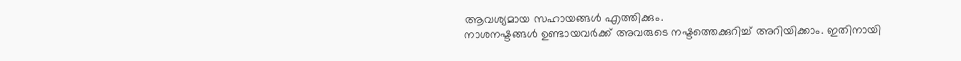ആവശ്യമായ സഹായങ്ങള്‍ എത്തിക്കും.
നാശനഷ്ടങ്ങള്‍ ഉണ്ടായവര്‍ക്ക് അവരുടെ നഷ്ടത്തെക്കുറിച്ച് അറിയിക്കാം. ഇതിനായി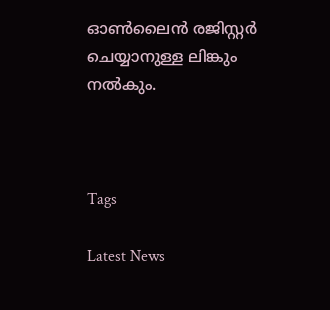ഓണ്‍ലൈന്‍ രജിസ്റ്റര്‍ ചെയ്യാനുള്ള ലിങ്കും നല്‍കും.



Tags

Latest News